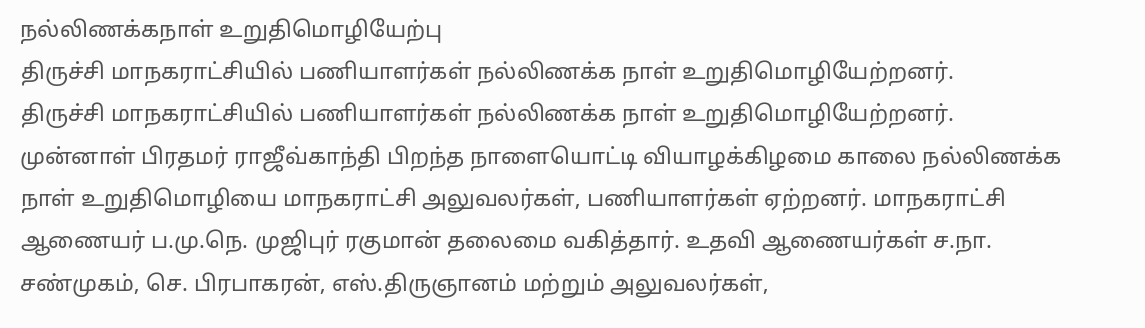நல்லிணக்கநாள் உறுதிமொழியேற்பு
திருச்சி மாநகராட்சியில் பணியாளர்கள் நல்லிணக்க நாள் உறுதிமொழியேற்றனர்.
திருச்சி மாநகராட்சியில் பணியாளர்கள் நல்லிணக்க நாள் உறுதிமொழியேற்றனர்.
முன்னாள் பிரதமர் ராஜீவ்காந்தி பிறந்த நாளையொட்டி வியாழக்கிழமை காலை நல்லிணக்க நாள் உறுதிமொழியை மாநகராட்சி அலுவலர்கள், பணியாளர்கள் ஏற்றனர். மாநகராட்சி ஆணையர் ப.மு.நெ. முஜிபுர் ரகுமான் தலைமை வகித்தார். உதவி ஆணையர்கள் ச.நா. சண்முகம், செ. பிரபாகரன், எஸ்.திருஞானம் மற்றும் அலுவலர்கள்,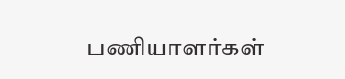பணியாளர்கள்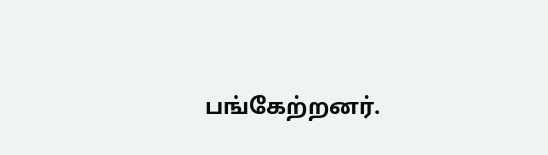பங்கேற்றனர்.